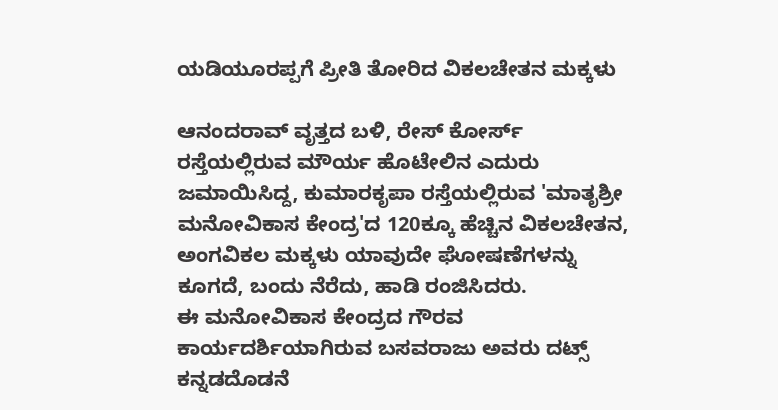ಯಡಿಯೂರಪ್ಪಗೆ ಪ್ರೀತಿ ತೋರಿದ ವಿಕಲಚೇತನ ಮಕ್ಕಳು

ಆನಂದರಾವ್ ವೃತ್ತದ ಬಳಿ, ರೇಸ್ ಕೋರ್ಸ್ ರಸ್ತೆಯಲ್ಲಿರುವ ಮೌರ್ಯ ಹೊಟೇಲಿನ ಎದುರು ಜಮಾಯಿಸಿದ್ದ, ಕುಮಾರಕೃಪಾ ರಸ್ತೆಯಲ್ಲಿರುವ 'ಮಾತೃಶ್ರೀ ಮನೋವಿಕಾಸ ಕೇಂದ್ರ'ದ 120ಕ್ಕೂ ಹೆಚ್ಚಿನ ವಿಕಲಚೇತನ, ಅಂಗವಿಕಲ ಮಕ್ಕಳು ಯಾವುದೇ ಘೋಷಣೆಗಳನ್ನು ಕೂಗದೆ, ಬಂದು ನೆರೆದು, ಹಾಡಿ ರಂಜಿಸಿದರು.
ಈ ಮನೋವಿಕಾಸ ಕೇಂದ್ರದ ಗೌರವ ಕಾರ್ಯದರ್ಶಿಯಾಗಿರುವ ಬಸವರಾಜು ಅವರು ದಟ್ಸ್ ಕನ್ನಡದೊಡನೆ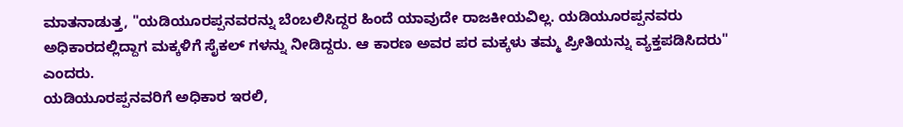ಮಾತನಾಡುತ್ತ, "ಯಡಿಯೂರಪ್ಪನವರನ್ನು ಬೆಂಬಲಿಸಿದ್ದರ ಹಿಂದೆ ಯಾವುದೇ ರಾಜಕೀಯವಿಲ್ಲ. ಯಡಿಯೂರಪ್ಪನವರು ಅಧಿಕಾರದಲ್ಲಿದ್ದಾಗ ಮಕ್ಕಳಿಗೆ ಸೈಕಲ್ ಗಳನ್ನು ನೀಡಿದ್ದರು. ಆ ಕಾರಣ ಅವರ ಪರ ಮಕ್ಕಳು ತಮ್ಮ ಪ್ರೀತಿಯನ್ನು ವ್ಯಕ್ತಪಡಿಸಿದರು" ಎಂದರು.
ಯಡಿಯೂರಪ್ಪನವರಿಗೆ ಅಧಿಕಾರ ಇರಲಿ,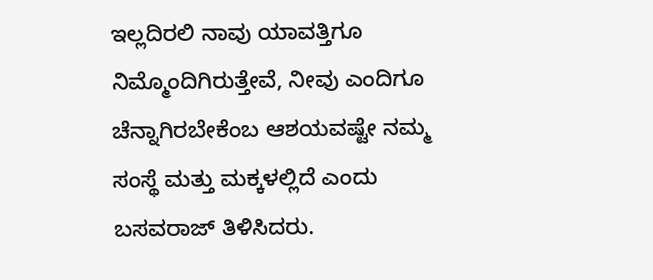ಇಲ್ಲದಿರಲಿ ನಾವು ಯಾವತ್ತಿಗೂ ನಿಮ್ಮೊಂದಿಗಿರುತ್ತೇವೆ, ನೀವು ಎಂದಿಗೂ ಚೆನ್ನಾಗಿರಬೇಕೆಂಬ ಆಶಯವಷ್ಟೇ ನಮ್ಮ ಸಂಸ್ಥೆ ಮತ್ತು ಮಕ್ಕಳಲ್ಲಿದೆ ಎಂದು ಬಸವರಾಜ್ ತಿಳಿಸಿದರು.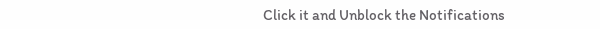Click it and Unblock the Notifications